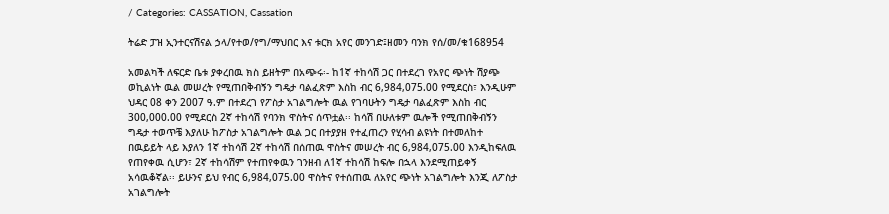/ Categories: CASSATION, Cassation

ትሬድ ፓዝ ኢንተርናሽናል ኃላ/የተወ/የግ/ማህበር እና ቱርክ አየር መንገድ፤ዘመን ባንክ የሰ/መ/ቁ168954

አመልካች ለፍርድ ቤቱ ያቀረበዉ ክስ ይዘትም በአጭሩ፡- ከ1ኛ ተከሳሽ ጋር በተደረገ የአየር ጭነት ሽያጭ ወኪልነት ዉል መሠረት የሚጠበቅብኝን ግዴታ ባልፈጽም እስከ ብር 6,984,075.00 የሚደርስ፣ እንዲሁም ህዳር 08 ቀን 2007 ዓ.ም በተደረገ የፖስታ አገልግሎት ዉል የገባሁትን ግዴታ ባልፈጽም እስከ ብር 300,000.00 የሚደርስ 2ኛ ተከሳሽ የባንክ ዋስትና ሰጥቷል፡፡ ከሳሽ በሁለቱም ዉሎች የሚጠበቅብኝን ግዴታ ተወጥቼ እያለሁ ከፖስታ አገልግሎት ዉል ጋር በተያያዘ የተፈጠረን የሂሳብ ልዩነት በተመለከተ በዉይይት ላይ እያለን 1ኛ ተከሳሽ 2ኛ ተከሳሽ በሰጠዉ ዋስትና መሠረት ብር 6,984,075.00 እንዲከፍለዉ የጠየቀዉ ሲሆን፣ 2ኛ ተከሳሽም የተጠየቀዉን ገንዘብ ለ1ኛ ተከሳሽ ከፍሎ በኋላ እንደሚጠይቀኝ አሳዉቆኛል፡፡ ይሁንና ይህ የብር 6,984,075.00 ዋስትና የተሰጠዉ ለአየር ጭነት አገልግሎት እንጂ ለፖስታ አገልግሎት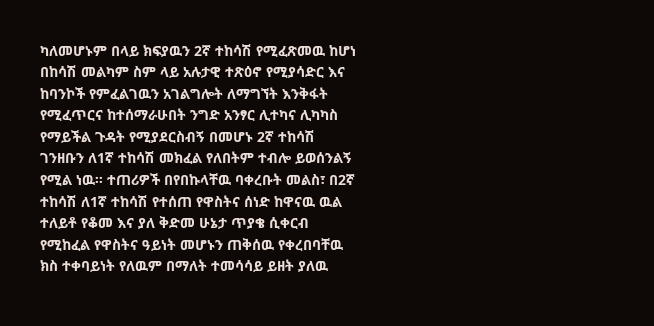ካለመሆኑም በላይ ክፍያዉን 2ኛ ተከሳሽ የሚፈጽመዉ ከሆነ በከሳሽ መልካም ስም ላይ አሉታዊ ተጽዕኖ የሚያሳድር እና ከባንኮች የምፈልገዉን አገልግሎት ለማግኘት እንቅፋት የሚፈጥርና ከተሰማራሁበት ንግድ አንፃር ሊተካና ሊካካስ የማይችል ጉዳት የሚያደርስብኝ በመሆኑ 2ኛ ተከሳሽ ገንዘቡን ለ1ኛ ተከሳሽ መክፈል የለበትም ተብሎ ይወሰንልኝ የሚል ነዉ፡፡ ተጠሪዎች በየበኩላቸዉ ባቀረቡት መልስ፣ በ2ኛ ተከሳሽ ለ1ኛ ተከሳሽ የተሰጠ የዋስትና ሰነድ ከዋናዉ ዉል ተለይቶ የቆመ እና ያለ ቅድመ ሁኔታ ጥያቄ ሲቀርብ የሚከፈል የዋስትና ዓይነት መሆኑን ጠቅሰዉ የቀረበባቸዉ ክስ ተቀባይነት የለዉም በማለት ተመሳሳይ ይዘት ያለዉ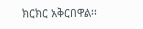ክርክር አቅርበዋል፡፡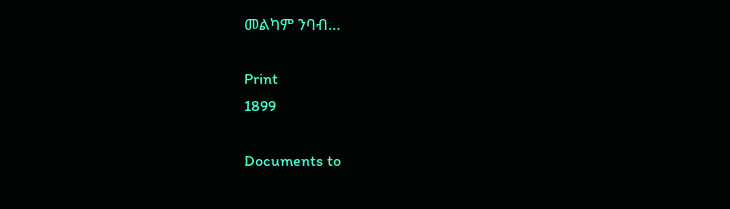መልካም ንባብ…

Print
1899

Documents to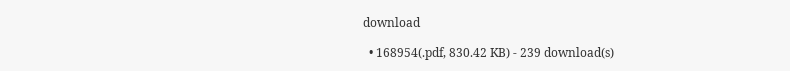download

  • 168954(.pdf, 830.42 KB) - 239 download(s)